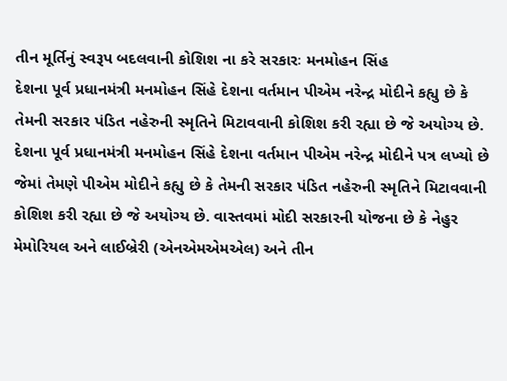તીન મૂર્તિનું સ્વરૂપ બદલવાની કોશિશ ના કરે સરકારઃ મનમોહન સિંહ
દેશના પૂર્વ પ્રધાનમંત્રી મનમોહન સિંહે દેશના વર્તમાન પીએમ નરેન્દ્ર મોદીને કહ્યુ છે કે તેમની સરકાર પંડિત નહેરુની સ્મૃતિને મિટાવવાની કોશિશ કરી રહ્યા છે જે અયોગ્ય છે.
દેશના પૂર્વ પ્રધાનમંત્રી મનમોહન સિંહે દેશના વર્તમાન પીએમ નરેન્દ્ર મોદીને પત્ર લખ્યો છે જેમાં તેમણે પીએમ મોદીને કહ્યુ છે કે તેમની સરકાર પંડિત નહેરુની સ્મૃતિને મિટાવવાની કોશિશ કરી રહ્યા છે જે અયોગ્ય છે. વાસ્તવમાં મોદી સરકારની યોજના છે કે નેહુર મેમોરિયલ અને લાઈબ્રેરી (એનએમએમએલ) અને તીન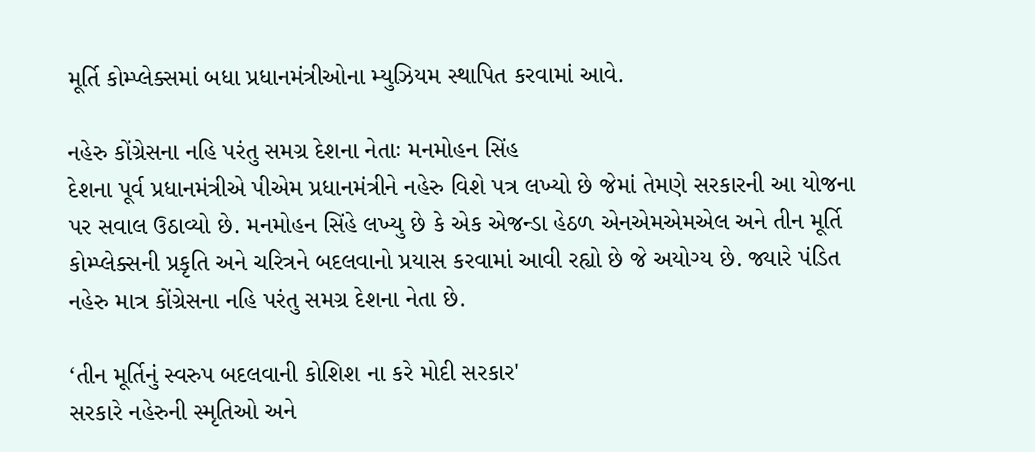મૂર્તિ કોમ્પ્લેક્સમાં બધા પ્રધાનમંત્રીઓના મ્યુઝિયમ સ્થાપિત કરવામાં આવે.

નહેરુ કોંગ્રેસના નહિ પરંતુ સમગ્ર દેશના નેતાઃ મનમોહન સિંહ
દેશના પૂર્વ પ્રધાનમંત્રીએ પીએમ પ્રધાનમંત્રીને નહેરુ વિશે પત્ર લખ્યો છે જેમાં તેમણે સરકારની આ યોજના પર સવાલ ઉઠાવ્યો છે. મનમોહન સિંહે લખ્યુ છે કે એક એજન્ડા હેઠળ એનએમએમએલ અને તીન મૂર્તિ કોમ્પ્લેક્સની પ્રકૃતિ અને ચરિત્રને બદલવાનો પ્રયાસ કરવામાં આવી રહ્યો છે જે અયોગ્ય છે. જ્યારે પંડિત નહેરુ માત્ર કોંગ્રેસના નહિ પરંતુ સમગ્ર દેશના નેતા છે.

‘તીન મૂર્તિનું સ્વરુપ બદલવાની કોશિશ ના કરે મોદી સરકાર'
સરકારે નહેરુની સ્મૃતિઓ અને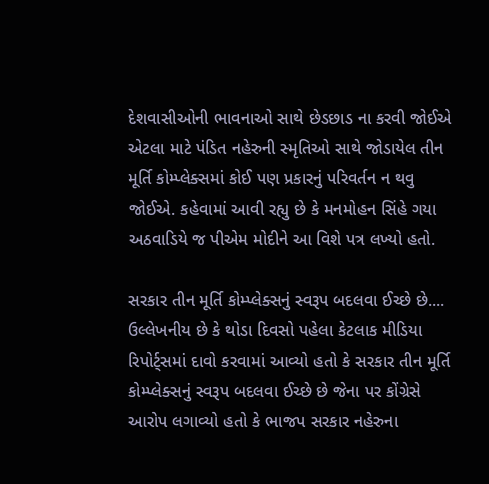દેશવાસીઓની ભાવનાઓ સાથે છેડછાડ ના કરવી જોઈએ એટલા માટે પંડિત નહેરુની સ્મૃતિઓ સાથે જોડાયેલ તીન મૂર્તિ કોમ્પ્લેક્સમાં કોઈ પણ પ્રકારનું પરિવર્તન ન થવુ જોઈએ. કહેવામાં આવી રહ્યુ છે કે મનમોહન સિંહે ગયા અઠવાડિયે જ પીએમ મોદીને આ વિશે પત્ર લખ્યો હતો.

સરકાર તીન મૂર્તિ કોમ્પ્લેક્સનું સ્વરૂપ બદલવા ઈચ્છે છે....
ઉલ્લેખનીય છે કે થોડા દિવસો પહેલા કેટલાક મીડિયા રિપોર્ટ્સમાં દાવો કરવામાં આવ્યો હતો કે સરકાર તીન મૂર્તિ કોમ્પ્લેક્સનું સ્વરૂપ બદલવા ઈચ્છે છે જેના પર કોંગ્રેસે આરોપ લગાવ્યો હતો કે ભાજપ સરકાર નહેરુના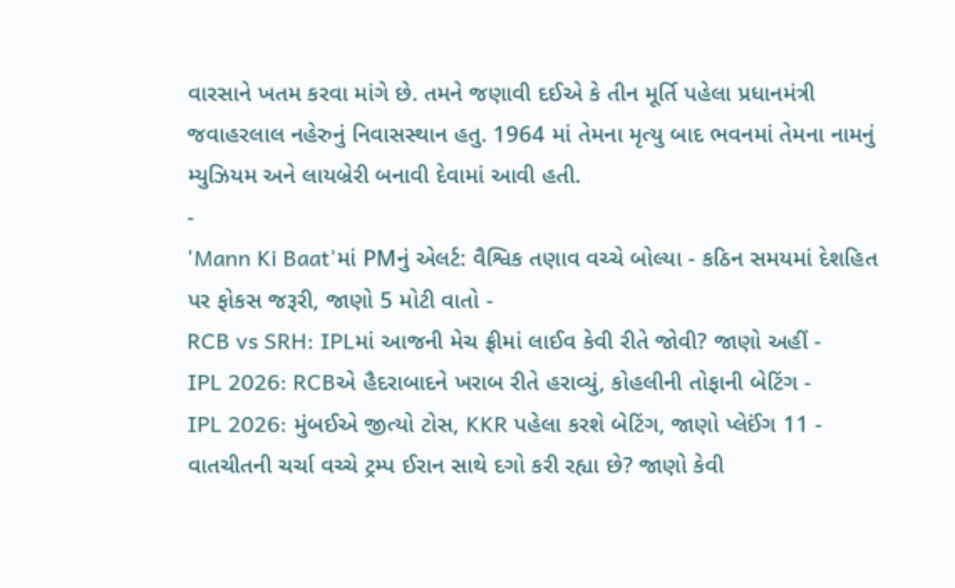વારસાને ખતમ કરવા માંગે છે. તમને જણાવી દઈએ કે તીન મૂર્તિ પહેલા પ્રધાનમંત્રી જવાહરલાલ નહેરુનું નિવાસસ્થાન હતુ. 1964 માં તેમના મૃત્યુ બાદ ભવનમાં તેમના નામનું મ્યુઝિયમ અને લાયબ્રેરી બનાવી દેવામાં આવી હતી.
-
'Mann Ki Baat'માં PMનું એલર્ટ: વૈશ્વિક તણાવ વચ્ચે બોલ્યા - કઠિન સમયમાં દેશહિત પર ફોકસ જરૂરી, જાણો 5 મોટી વાતો -
RCB vs SRH: IPLમાં આજની મેચ ફ્રીમાં લાઈવ કેવી રીતે જોવી? જાણો અહીં -
IPL 2026: RCBએ હૈદરાબાદને ખરાબ રીતે હરાવ્યું, કોહલીની તોફાની બેટિંગ -
IPL 2026: મુંબઈએ જીત્યો ટોસ, KKR પહેલા કરશે બેટિંગ, જાણો પ્લેઈંગ 11 -
વાતચીતની ચર્ચા વચ્ચે ટ્રમ્પ ઈરાન સાથે દગો કરી રહ્યા છે? જાણો કેવી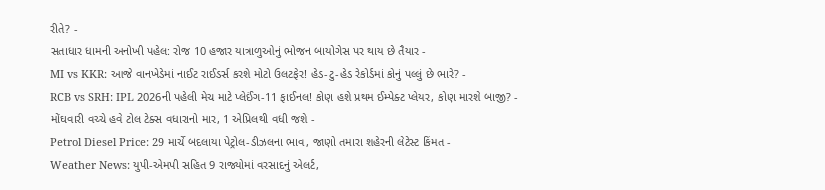રીતે? -
સતાધાર ધામની અનોખી પહેલ: રોજ 10 હજાર યાત્રાળુઓનું ભોજન બાયોગેસ પર થાય છે તૈયાર -
MI vs KKR: આજે વાનખેડેમાં નાઈટ રાઈડર્સ કરશે મોટો ઉલટફેર! હેડ-ટુ-હેડ રેકોર્ડમાં કોનું પલ્લું છે ભારે? -
RCB vs SRH: IPL 2026ની પહેલી મેચ માટે પ્લેઈંગ-11 ફાઈનલ! કોણ હશે પ્રથમ ઈમ્પેક્ટ પ્લેયર, કોણ મારશે બાજી? -
મોંઘવારી વચ્ચે હવે ટોલ ટેક્સ વધારાનો માર, 1 એપ્રિલથી વધી જશે -
Petrol Diesel Price: 29 માર્ચે બદલાયા પેટ્રોલ-ડીઝલના ભાવ, જાણો તમારા શહેરની લેટેસ્ટ કિંમત -
Weather News: યુપી-એમપી સહિત 9 રાજ્યોમાં વરસાદનું એલર્ટ,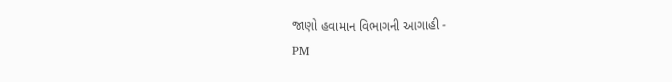જાણો હવામાન વિભાગની આગાહી -
PM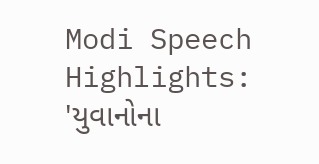Modi Speech Highlights: 'યુવાનોના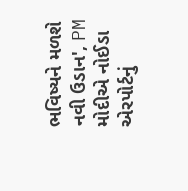ભવિષ્યને મળશે નવી ઉડાન', PM મોદીએ નોઈડા એરપોર્ટનું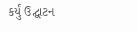કર્યું ઉદ્ઘાટન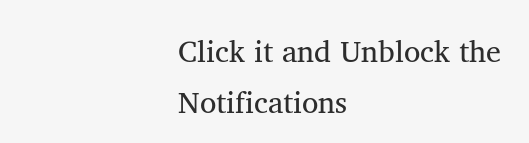Click it and Unblock the Notifications